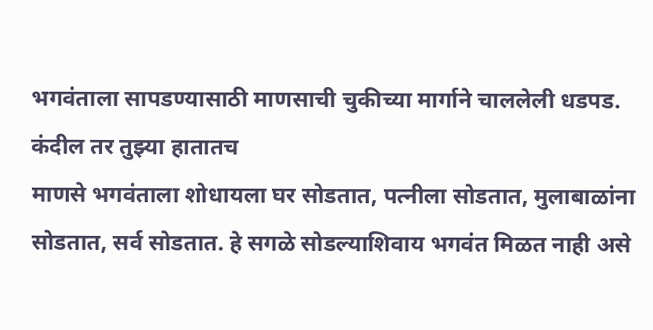भगवंताला सापडण्यासाठी माणसाची चुकीच्या मार्गाने चाललेली धडपड.
कंदील तर तुझ्या हातातच
माणसे भगवंताला शोधायला घर सोडतात, पत्नीला सोडतात, मुलाबाळांना सोडतात, सर्व सोडतात. हे सगळे सोडल्याशिवाय भगवंत मिळत नाही असे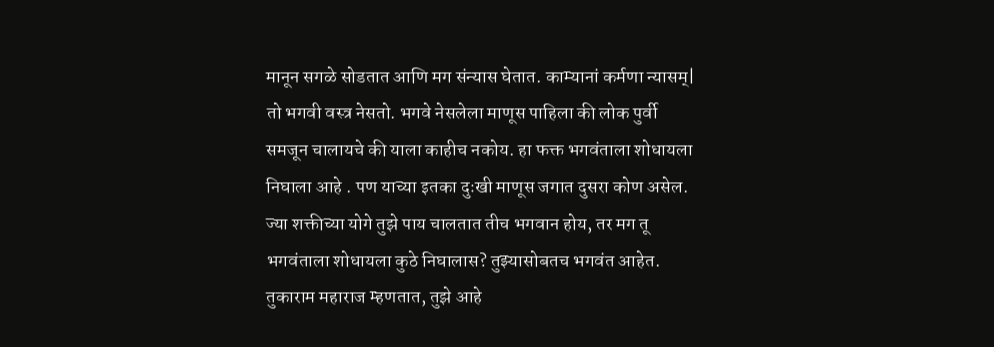मानून सगळे सोडतात आणि मग संन्यास घेतात. काम्यानां कर्मणा न्यासम्| तो भगवी वस्त्र नेसतो. भगवे नेसलेला माणूस पाहिला की लोक पुर्वी समजून चालायचे की याला काहीच नकोय. हा फक्त भगवंताला शोधायला निघाला आहे . पण याच्या इतका दुःखी माणूस जगात दुसरा कोण असेल.
ज्या शक्तीच्या योगे तुझे पाय चालतात तीच भगवान होय, तर मग तू भगवंताला शोधायला कुठे निघालास? तुझ्यासोबतच भगवंत आहेत. तुकाराम महाराज म्हणतात, तुझे आहे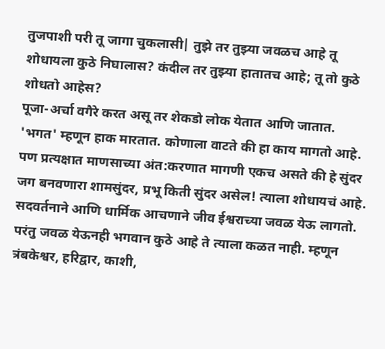तुजपाशी परी तू जागा चुकलासी| तुझे तर तुझ्या जवळच आहे तू शोधायला कुठे निघालास? कंदील तर तुझ्या हातातच आहे; तू तो कुठे शोधतो आहेस?
पूजा-अर्चा वगैरे करत असू तर शेकडो लोक येतात आणि जातात. 'भगत' म्हणून हाक मारतात. कोणाला वाटते की हा काय मागतो आहे. पण प्रत्यक्षात माणसाच्या अंत:करणात मागणी एकच असते की हे सुंदर जग बनवणारा शामसुंदर, प्रभू किती सुंदर असेल! त्याला शोधायचं आहे. सदवर्तनाने आणि धार्मिक आचणाने जीव ईश्वराच्या जवळ येऊ लागतो. परंतु जवळ येऊनही भगवान कुठे आहे ते त्याला कळत नाही. म्हणून त्रंबकेश्वर, हरिद्वार, काशी,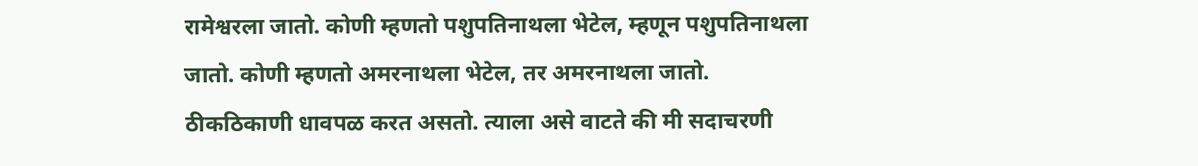रामेश्वरला जातो. कोणी म्हणतो पशुपतिनाथला भेटेल, म्हणून पशुपतिनाथला जातो. कोणी म्हणतो अमरनाथला भेटेल, तर अमरनाथला जातो. ठीकठिकाणी धावपळ करत असतो. त्याला असे वाटते की मी सदाचरणी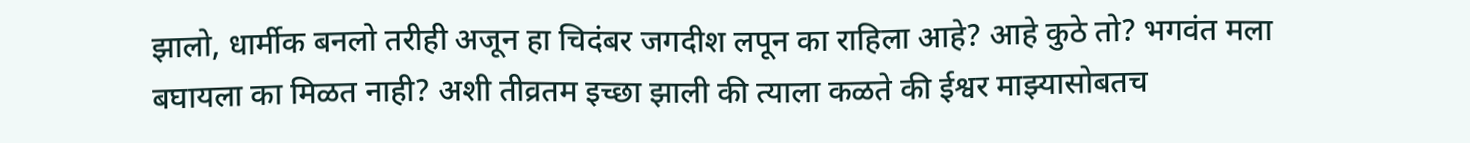झालो, धार्मीक बनलो तरीही अजून हा चिदंबर जगदीश लपून का राहिला आहे? आहे कुठे तो? भगवंत मला बघायला का मिळत नाही? अशी तीव्रतम इच्छा झाली की त्याला कळते की ईश्वर माझ्यासोबतच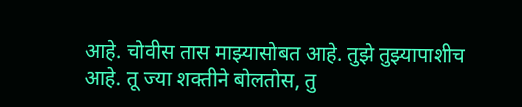आहे. चोवीस तास माझ्यासोबत आहे. तुझे तुझ्यापाशीच आहे. तू ज्या शक्तीने बोलतोस, तु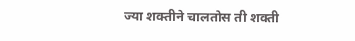ज्या शक्तीने चालतोस ती शक्ती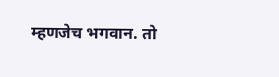म्हणजेच भगवान. तो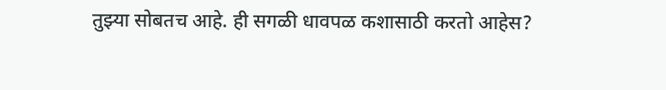तुझ्या सोबतच आहे. ही सगळी धावपळ कशासाठी करतो आहेस?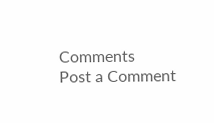Comments
Post a Comment